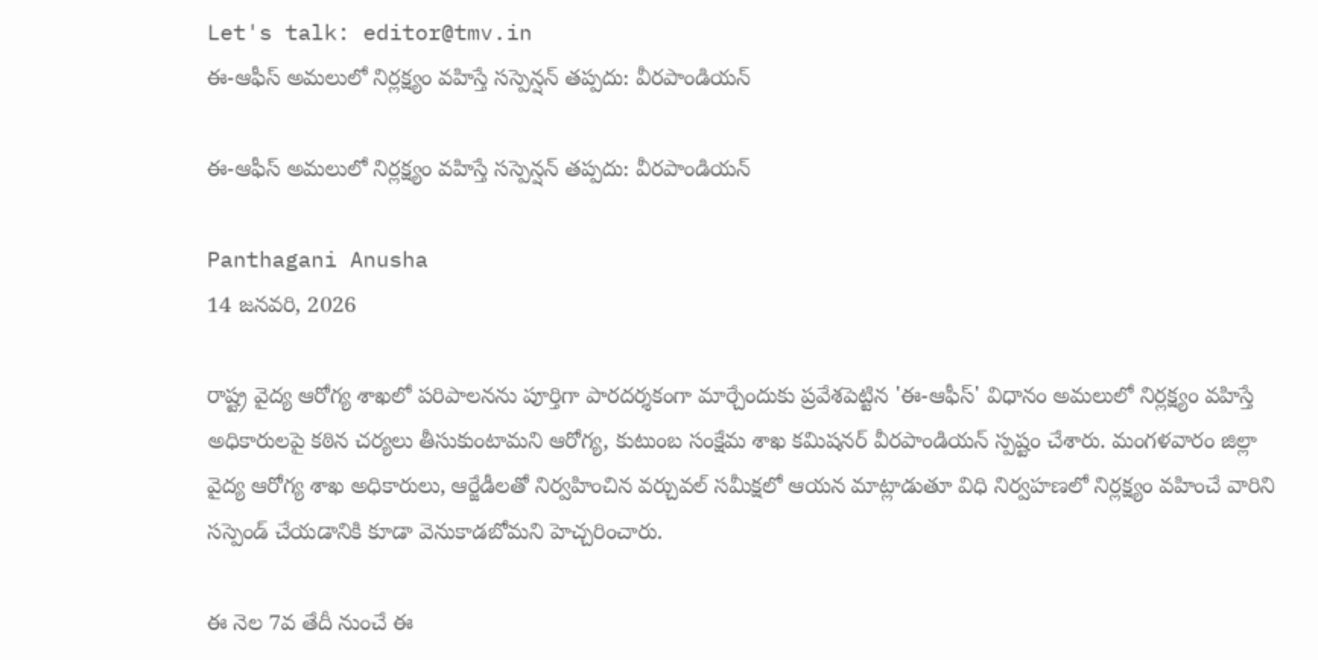Let's talk: editor@tmv.in
ఈ-ఆఫీస్‌ అమలులో నిర్లక్ష్యం వహిస్తే సస్పెన్షన్‌ తప్పదు: వీరపాండియన్‌

ఈ-ఆఫీస్‌ అమలులో నిర్లక్ష్యం వహిస్తే సస్పెన్షన్‌ తప్పదు: వీరపాండియన్‌

Panthagani Anusha
14 జనవరి, 2026

రాష్ట్ర వైద్య ఆరోగ్య శాఖలో పరిపాలనను పూర్తిగా పారదర్శకంగా మార్చేందుకు ప్రవేశపెట్టిన 'ఈ-ఆఫీస్' విధానం అమలులో నిర్లక్ష్యం వహిస్తే అధికారులపై కఠిన చర్యలు తీసుకుంటామని ఆరోగ్య, కుటుంబ సంక్షేమ శాఖ కమిషనర్ వీరపాండియన్ స్పష్టం చేశారు. మంగళవారం జిల్లా వైద్య ఆరోగ్య శాఖ అధికారులు, ఆర్జేడీలతో నిర్వహించిన వర్చువల్ సమీక్షలో ఆయన మాట్లాడుతూ విధి నిర్వహణలో నిర్లక్ష్యం వహించే వారిని సస్పెండ్ చేయడానికి కూడా వెనుకాడబోమని హెచ్చరించారు.

ఈ నెల 7వ తేదీ నుంచే ఈ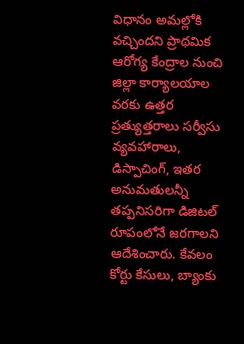విధానం అమల్లోకి వచ్చిందని ప్రాథమిక ఆరోగ్య కేంద్రాల నుంచి జిల్లా కార్యాలయాల వరకు ఉత్తర ప్రత్యుత్తరాలు సర్వీసు వ్యవహారాలు, డిస్పాచింగ్, ఇతర అనుమతులన్నీ తప్పనిసరిగా డిజిటల్ రూపంలోనే జరగాలని ఆదేశించారు. కేవలం కోర్టు కేసులు, బ్యాంకు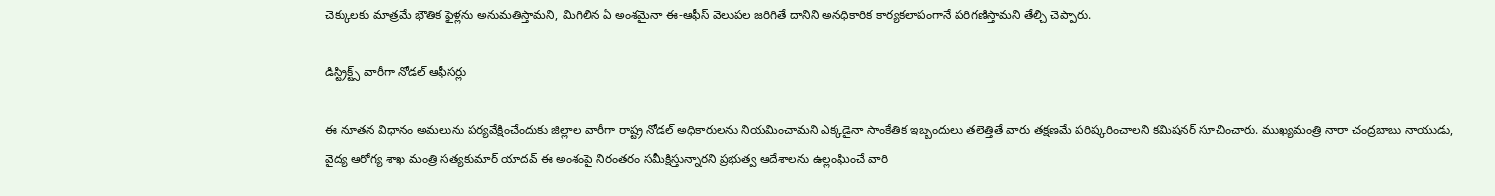చెక్కులకు మాత్రమే భౌతిక ఫైళ్లను అనుమతిస్తామని, మిగిలిన ఏ అంశమైనా ఈ-ఆఫీస్ వెలుపల జరిగితే దానిని అనధికారిక కార్యకలాపంగానే పరిగణిస్తామని తేల్చి చెప్పారు.

డిస్ట్రిక్ట్స్ వారీగా నోడల్ ఆఫీసర్లు

ఈ నూతన విధానం అమలును పర్యవేక్షించేందుకు జిల్లాల వారీగా రాష్ట్ర నోడల్ అధికారులను నియమించామని ఎక్కడైనా సాంకేతిక ఇబ్బందులు తలెత్తితే వారు తక్షణమే పరిష్కరించాలని కమిషనర్ సూచించారు. ముఖ్యమంత్రి నారా చంద్రబాబు నాయుడు, వైద్య ఆరోగ్య శాఖ మంత్రి సత్యకుమార్ యాదవ్ ఈ అంశంపై నిరంతరం సమీక్షిస్తున్నారని ప్రభుత్వ ఆదేశాలను ఉల్లంఘించే వారి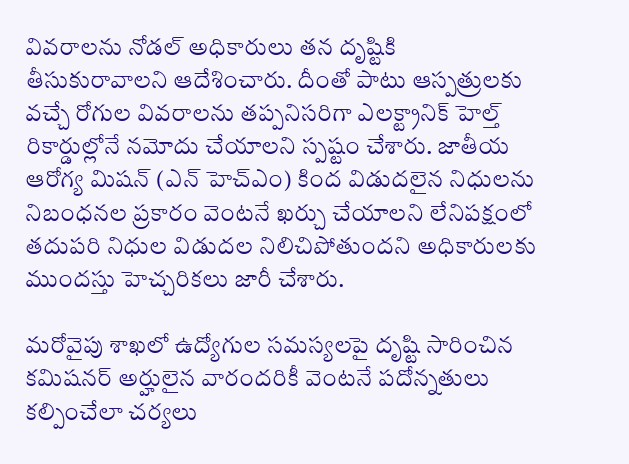వివరాలను నోడల్ అధికారులు తన దృష్టికి తీసుకురావాలని ఆదేశించారు. దీంతో పాటు ఆస్పత్రులకు వచ్చే రోగుల వివరాలను తప్పనిసరిగా ఎలక్ట్రానిక్ హెల్త్ రికార్డుల్లోనే నమోదు చేయాలని స్పష్టం చేశారు. జాతీయ ఆరోగ్య మిషన్ (ఎన్ హెచ్ఎం) కింద విడుదలైన నిధులను నిబంధనల ప్రకారం వెంటనే ఖర్చు చేయాలని లేనిపక్షంలో తదుపరి నిధుల విడుదల నిలిచిపోతుందని అధికారులకు ముందస్తు హెచ్చరికలు జారీ చేశారు.

మరోవైపు శాఖలో ఉద్యోగుల సమస్యలపై దృష్టి సారించిన కమిషనర్ అర్హులైన వారందరికీ వెంటనే పదోన్నతులు కల్పించేలా చర్యలు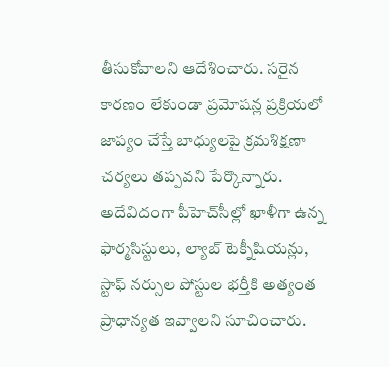తీసుకోవాలని ఆదేశించారు. సరైన కారణం లేకుండా ప్రమోషన్ల ప్రక్రియలో జాప్యం చేస్తే బాధ్యులపై క్రమశిక్షణా చర్యలు తప్పవని పేర్కొన్నారు. అదేవిదంగా పీహెచ్‌సీల్లో ఖాళీగా ఉన్న ఫార్మసిస్టులు, ల్యాబ్ టెక్నీషియన్లు, స్టాఫ్ నర్సుల పోస్టుల భర్తీకి అత్యంత ప్రాధాన్యత ఇవ్వాలని సూచించారు.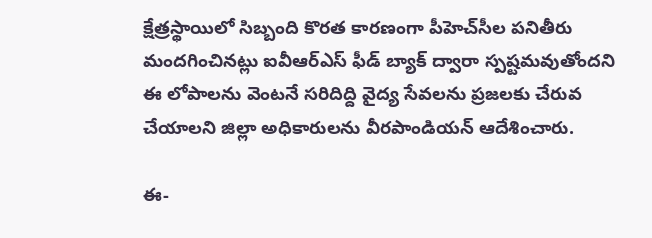క్షేత్రస్థాయిలో సిబ్బంది కొరత కారణంగా పీహెచ్‌సీల పనితీరు మందగించినట్లు ఐవీఆర్ఎస్ ఫీడ్ బ్యాక్ ద్వారా స్పష్టమవుతోందని ఈ లోపాలను వెంటనే సరిదిద్ది వైద్య సేవలను ప్రజలకు చేరువ చేయాలని జిల్లా అధికారులను వీరపాండియన్ ఆదేశించారు.

ఈ-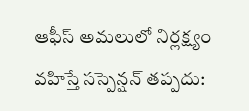ఆఫీస్‌ అమలులో నిర్లక్ష్యం వహిస్తే సస్పెన్షన్‌ తప్పదు: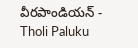వీరపాండియన్‌ - Tholi Paluku